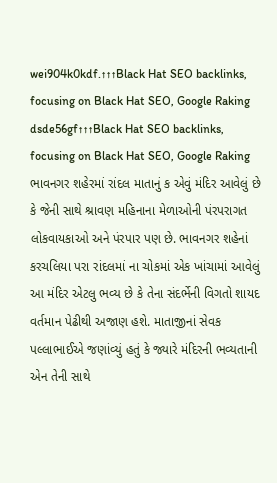wei904k0kdf.↑↑↑Black Hat SEO backlinks, focusing on Black Hat SEO, Google Raking
dsde56gf↑↑↑Black Hat SEO backlinks, focusing on Black Hat SEO, Google Raking
ભાવનગર શહેરમાં રાંદલ માતાનું ક એવું મંદિર આવેલું છે કે જેની સાથે શ્રાવણ મહિનાના મેળાઓની પંરપરાગત લોકવાયકાઓ અને પંરપાર પણ છે. ભાવનગર શહેનાં કરચલિયા પરા રાંદલમાં ના ચોકમાં એક ખાંચામાં આવેલું આ મંદિર એટલુ ભવ્ય છે કે તેના સંદર્ભેની વિગતો શાયદ વર્તમાન પેઢીથી અજાણ હશે. માતાજીનાં સેવક પલ્લાભાઈએ જણાંવ્યું હતું કે જ્યારે મંદિરની ભવ્યતાની એન તેની સાથે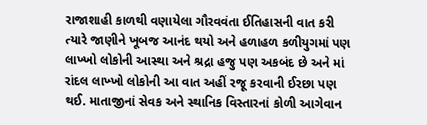રાજાશાહી કાળથી વણાયેલા ગૌરવવંતા ઈતિહાસની વાત કરી ત્યારે જાણીને ખૂબજ આનંદ થયો અને હળાહળ કળીયુગમાં પણ લાખ્ખો લોકોની આસ્થા અને શ્રદ્રા હજુ પણ અકબંદ છે અને માં રાંદલ લાખ્ખો લોકોની આ વાત અહીં રજૂ કરવાની ઈરછા પણ થઈ. માતાજીનાં સેવક અને સ્થાનિક વિસ્તારનાં કોળી આગેવાન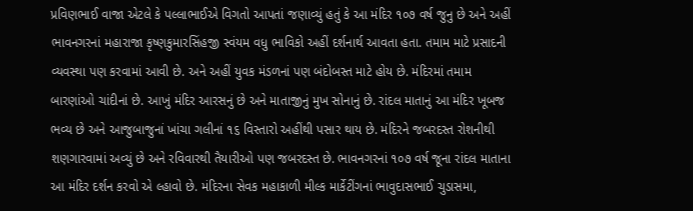પ્રવિણભાઈ વાજા એટલે કે પલ્લાભાઈએ વિગતો આપતાં જણાવ્યું હતું કે આ મંદિર ૧૦૭ વર્ષ જુનુ છે અને અહીં ભાવનગરનાં મહારાજા કૃષ્ણકુમારસિંહજી સ્વંયમ વધુ ભાવિકો અહીં દર્શનાર્થ આવતા હતા. તમામ માટે પ્રસાદની વ્યવસ્થા પણ કરવામાં આવી છે. અને અહીં યુવક મંડળનાં પણ બંદોબસ્ત માટે હોય છે. મંદિરમાં તમામ બારણાંઓ ચાંદીનાં છે. આખું મંદિર આરસનું છે અને માતાજીનું મુખ સોનાનું છે. રાંદલ માતાનું આ મંદિર ખૂબજ ભવ્ય છે અને આજુબાજુનાં ખાંચા ગલીનાં ૧૬ વિસ્તારો અહીંથી પસાર થાય છે. મંદિરને જબરદસ્ત રોશનીથી શણગારવામાં અવ્યું છે અને રવિવારથી તૈયારીઓ પણ જબરદસ્ત છે. ભાવનગરનાં ૧૦૭ વર્ષ જૂના રાંદલ માતાના આ મંદિર દર્શન કરવો એ લ્હાવો છે. મંદિરના સેવક મહાકાળી મીલ્ક માર્કેટીંગનાં ભાવુદાસભાઈ ચુડાસમા,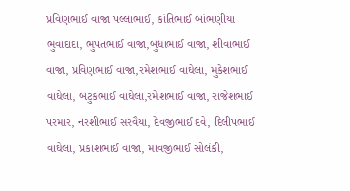પ્રવિણભાઈ વાજા પલ્લાભાઈ, કાંતિભાઈ બાંભણીયા ભુવાદાદા, ભુપતભાઈ વાજા,બુધાભાઈ વાજા, શીવાભાઈ વાજા, પ્રવિણભાઈ વાજા,રમેશભાઈ વાઘેલા, મુકેશભાઈ વાઘેલા, બટુકભાઈ વાઘેલા,રમેશભાઈ વાજા, રાજેશભાઈ પરમાર, નરશીભાઈ સરવૈયા, દેવજીભાઈ દવે, દિલીપભાઈ વાઘેલા, પ્રકાશભાઈ વાજા, માવજીભાઈ સોલંકી,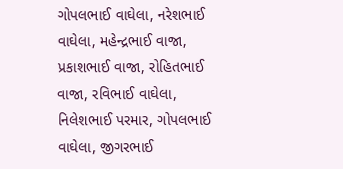ગોપલભાઈ વાઘેલા, નરેશભાઈ વાઘેલા, મહેન્દ્રભાઈ વાજા, પ્રકાશભાઈ વાજા, રોહિતભાઈ વાજા, રવિભાઈ વાઘેલા, નિલેશભાઈ પરમાર, ગોપલભાઈ વાઘેલા, જીગરભાઈ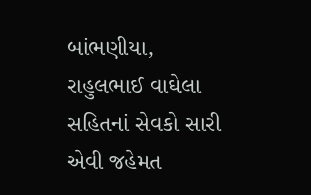બાંભણીયા, રાહુલભાઈ વાઘેલા સહિતનાં સેવકો સારી એવી જહેમત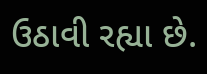ઉઠાવી રહ્યા છે.